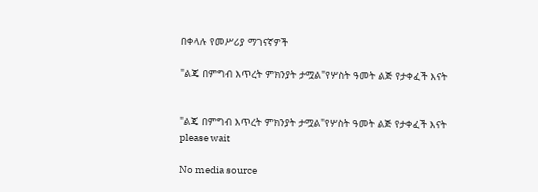በቀላሉ የመሥሪያ ማገናኛዎች

"ልጄ በምግብ እጥረት ምክንያት ታሟል"የሦስት ዓመት ልጅ የታቀፈች እናት


"ልጄ በምግብ እጥረት ምክንያት ታሟል"የሦስት ዓመት ልጅ የታቀፈች እናት
please wait

No media source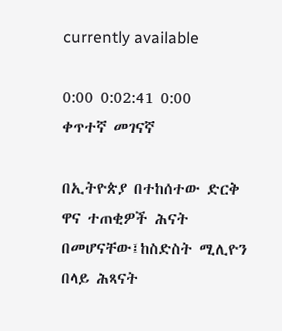currently available

0:00 0:02:41 0:00
ቀጥተኛ መገናኛ

በኢትዮጵያ በተከሰተው ድርቅ ዋና ተጠቂዎች ሕናት በመሆናቸው፤ከስድስት ሚሊዮን በላይ ሕጻናት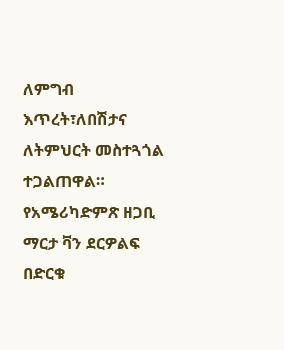ለምግብ እጥረት፣ለበሽታና ለትምህርት መስተጓጎል ተጋልጠዋል። የአሜሪካድምጽ ዘጋቢ ማርታ ቫን ደርዎልፍ በድርቁ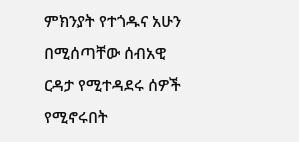ምክንያት የተጎዱና አሁን በሚሰጣቸው ሰብአዊ ርዳታ የሚተዳደሩ ሰዎች የሚኖሩበት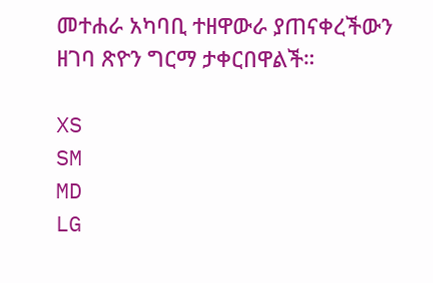መተሐራ አካባቢ ተዘዋውራ ያጠናቀረችውን ዘገባ ጽዮን ግርማ ታቀርበዋልች።

XS
SM
MD
LG